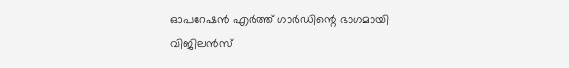ഓപറേഷന്‍ എര്‍ത്ത് ഗാര്‍ഡിന്റെ ഭാഗമായി വിജിലൻസ്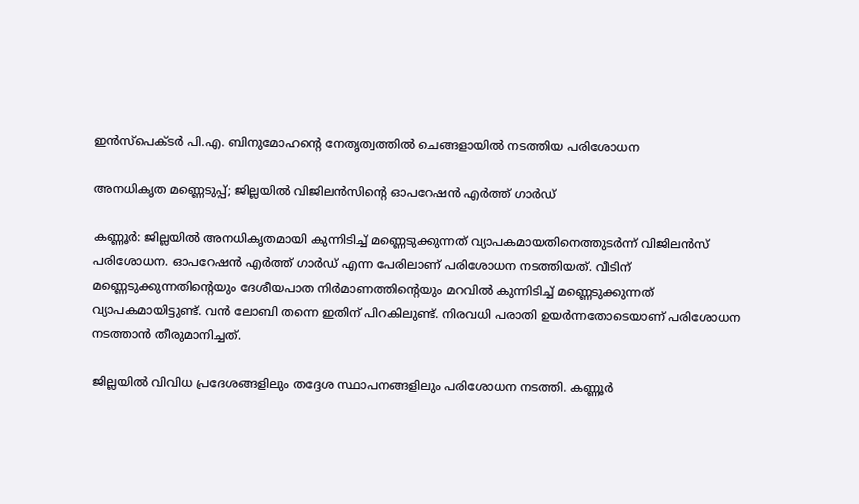ഇൻസ്പെക്ടർ പി.എ. ബിനുമോഹന്റെ നേതൃത്വത്തിൽ ചെങ്ങളായിൽ നടത്തിയ പരിശോധന

അനധികൃത മണ്ണെടുപ്പ്; ജില്ലയിൽ വിജിലൻസിന്റെ ഓപറേഷന്‍ എര്‍ത്ത് ഗാര്‍ഡ്

കണ്ണൂർ: ജില്ലയിൽ അനധികൃതമായി കുന്നിടിച്ച് മണ്ണെടുക്കുന്നത് വ്യാപകമായതിനെത്തുടര്‍ന്ന് വിജിലന്‍സ് പരിശോധന. ഓപറേഷന്‍ എര്‍ത്ത് ഗാര്‍ഡ് എന്ന പേരിലാണ് പരിശോധന നടത്തിയത്. വീടിന് മണ്ണെടുക്കുന്നതിന്റെയും ദേശീയപാത നിർമാണത്തിന്റെയും മറവില്‍ കുന്നിടിച്ച് മണ്ണെടുക്കുന്നത് വ്യാപകമായിട്ടുണ്ട്. വന്‍ ലോബി തന്നെ ഇതിന് പിറകിലുണ്ട്. നിരവധി പരാതി ഉയര്‍ന്നതോടെയാണ് പരിശോധന നടത്താന്‍ തീരുമാനിച്ചത്.

ജില്ലയിൽ വിവിധ പ്രദേശങ്ങളിലും തദ്ദേശ സ്ഥാപനങ്ങളിലും പരിശോധന നടത്തി. കണ്ണൂര്‍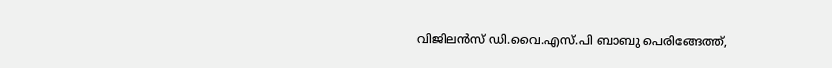വിജിലന്‍സ് ഡി.വൈ.എസ്.പി ബാബു പെരിങ്ങേത്ത്,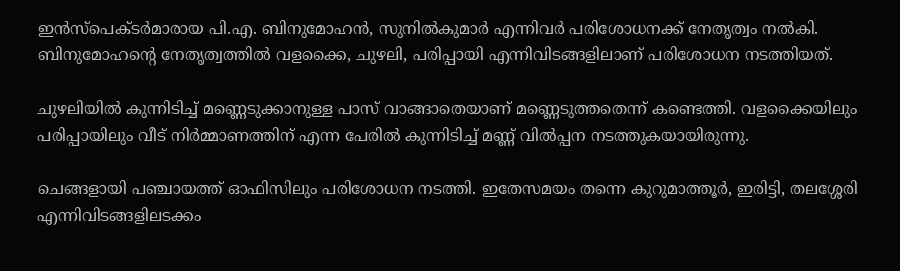ഇൻസ്പെക്ടർമാരായ പി.എ. ബിനുമോഹൻ, സുനില്‍കുമാര്‍ എന്നിവര്‍ പരിശോധനക്ക് നേതൃത്വം നല്‍കി. ബിനുമോഹന്റെ നേതൃത്വത്തില്‍ വളക്കൈ, ചുഴലി, പരിപ്പായി എന്നിവിടങ്ങളിലാണ് പരിശോധന നടത്തിയത്.

ചുഴലിയില്‍ കുന്നിടിച്ച് മണ്ണെടുക്കാനുള്ള പാസ് വാങ്ങാതെയാണ് മണ്ണെടുത്തതെന്ന് കണ്ടെത്തി. വളക്കൈയിലും പരിപ്പായിലും വീട് നിര്‍മ്മാണത്തിന് എന്ന പേരില്‍ കുന്നിടിച്ച് മണ്ണ് വില്‍പ്പന നടത്തുകയായിരുന്നു.

ചെങ്ങളായി പഞ്ചായത്ത് ഓഫിസിലും പരിശോധന നടത്തി. ഇതേസമയം തന്നെ കുറുമാത്തൂർ, ഇരിട്ടി, തലശ്ശേരി എന്നിവിടങ്ങളിലടക്കം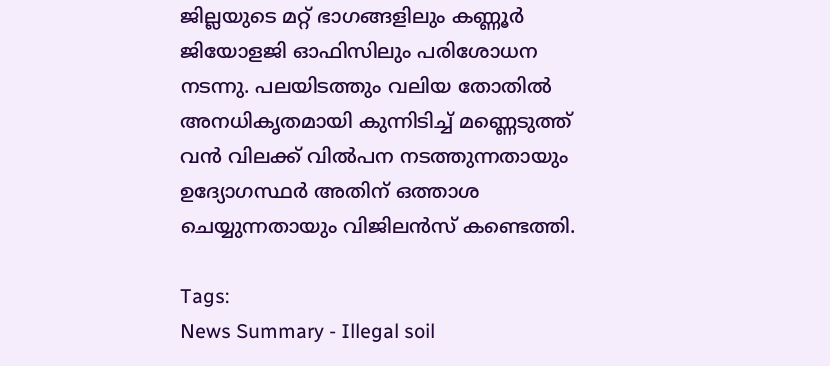ജില്ലയുടെ മറ്റ് ഭാഗങ്ങളിലും കണ്ണൂര്‍ ജിയോളജി ഓഫിസിലും പരിശോധന നടന്നു. പലയിടത്തും വലിയ തോതിൽ അനധികൃതമായി കുന്നിടിച്ച് മണ്ണെടുത്ത് വൻ വിലക്ക് വിൽപന നടത്തുന്നതായും ഉദ്യോഗസ്ഥർ അതിന് ഒത്താശ ചെയ്യുന്നതായും വിജിലൻസ് കണ്ടെത്തി.

Tags:
News Summary - Illegal soil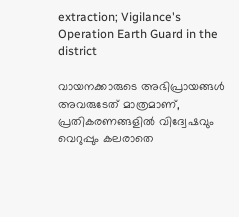extraction; Vigilance's Operation Earth Guard in the district

വായനക്കാരുടെ അഭിപ്രായങ്ങള്‍ അവരുടേത് മാത്രമാണ്, പ്രതികരണങ്ങളിൽ വിദ്വേഷവും വെറുപ്പും കലരാതെ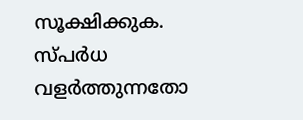സൂക്ഷിക്കുക. സ്പർധ വളർത്തുന്നതോ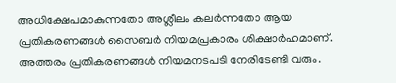അധിക്ഷേപമാകുന്നതോ അശ്ലീലം കലർന്നതോ ആയ പ്രതികരണങ്ങൾ സൈബർ നിയമപ്രകാരം ശിക്ഷാർഹമാണ്. അത്തരം പ്രതികരണങ്ങൾ നിയമനടപടി നേരിടേണ്ടി വരും.